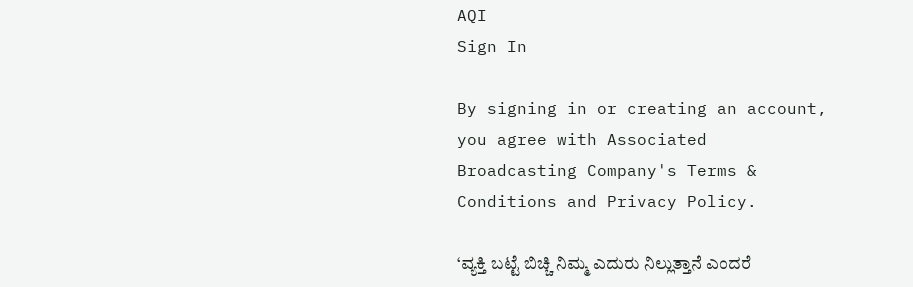AQI
Sign In

By signing in or creating an account, you agree with Associated Broadcasting Company's Terms & Conditions and Privacy Policy.

‘ವ್ಯಕ್ತಿ ಬಟ್ಟೆ ಬಿಚ್ಚಿ ನಿಮ್ಮ ಎದುರು ನಿಲ್ಲುತ್ತಾನೆ ಎಂದರೆ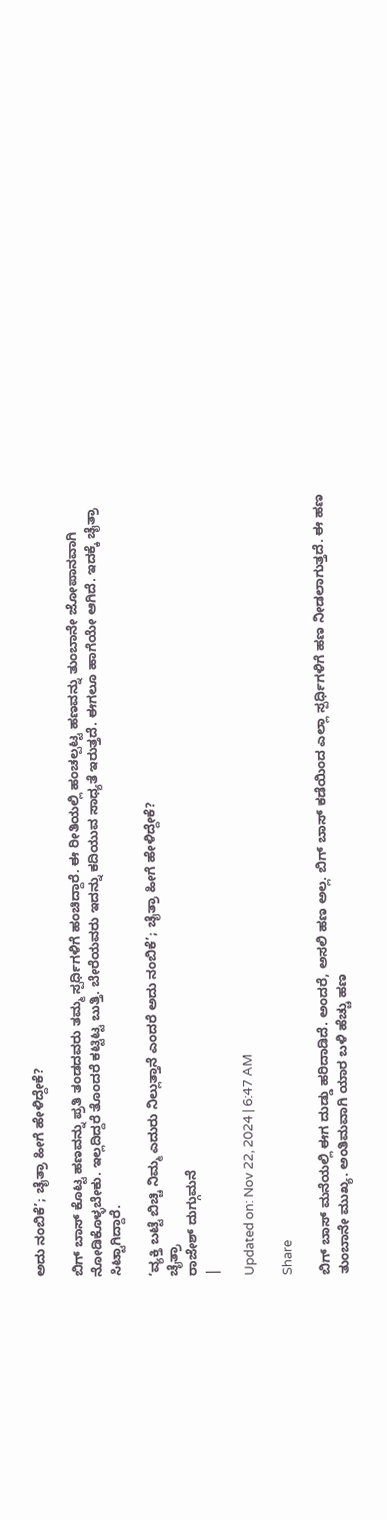ಅದು ನಂಬಿಕೆ’; ಚೈತ್ರಾ ಹೀಗೆ ಹೇಳಿದ್ದೇಕೆ?

ಬಿಗ್ ಬಾಸ್ ಕೊಟ್ಟ ಹಣವನ್ನು ಪ್ರತಿ ತಂಡದವರು ತಮ್ಮ ಸ್ಪರ್ಧಿಗಳಿಗೆ ಹಂಚಿದ್ದಾರೆ. ಈ ರೀತಿಯಲ್ಲಿ ಹಂಚಲ್ಪಟ್ಟ ಹಣವನ್ನು ತುಂಬಾನೇ ಜೋಪಾನವಾಗಿ ನೋಡಿಕೊಳ್ಳಬೇಕು. ಇಲ್ಲದಿದ್ದರೆ ತೊಂದರೆ ಕಟ್ಟಿಟ್ಟ ಬುತ್ತಿ. ಬೇರೆಯವರು ಇದನ್ನು ಕದಿಯುವ ಸಾಧ್ಯತೆ ಇರುತ್ತದೆ. ಈಗಲೂ ಹಾಗೆಯೇ ಆಗಿದೆ. ಇದಕ್ಕೆ ಚೈತ್ರಾ ಸಿಟ್ಟಾಗಿದ್ದಾರೆ.

‘ವ್ಯಕ್ತಿ ಬಟ್ಟೆ ಬಿಚ್ಚಿ ನಿಮ್ಮ ಎದುರು ನಿಲ್ಲುತ್ತಾನೆ ಎಂದರೆ ಅದು ನಂಬಿಕೆ’; ಚೈತ್ರಾ ಹೀಗೆ ಹೇಳಿದ್ದೇಕೆ?
ಚೈತ್ರಾ
ರಾಜೇಶ್ ದುಗ್ಗುಮನೆ
|

Updated on: Nov 22, 2024 | 6:47 AM

Share

ಬಿಗ್ ಬಾಸ್ ಮನೆಯಲ್ಲಿ ಈಗ ದುಡ್ಡು ಹರಿದಾಡಿದೆ. ಅಂದರೆ, ಅಸಲಿ ಹಣ ಅಲ್ಲ. ಬಿಗ್ ಬಾಸ್ ಕಡೆಯಿಂದ ಎಲ್ಲಾ ಸ್ಪರ್ಧಿಗಳಿಗೆ ಹಣ ನೀಡಲಾಗುತ್ತದೆ. ಈ ಹಣ ತುಂಬಾನೇ ಮುಖ್ಯ. ಅಂತಿಮವಾಗಿ ಯಾರ ಬಳಿ ಹೆಚ್ಚು ಹಣ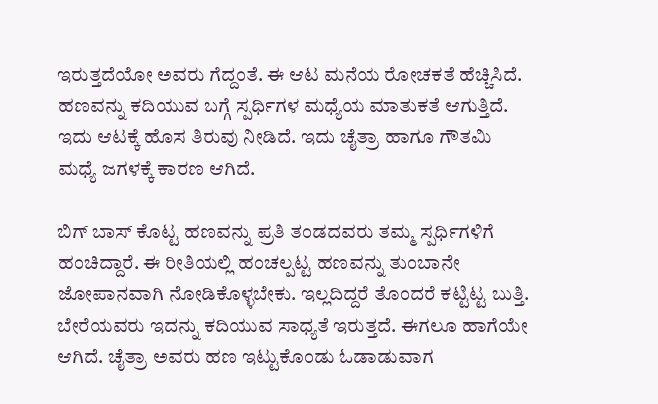ಇರುತ್ತದೆಯೋ ಅವರು ಗೆದ್ದಂತೆ. ಈ ಆಟ ಮನೆಯ ರೋಚಕತೆ ಹೆಚ್ಚಿಸಿದೆ. ಹಣವನ್ನು ಕದಿಯುವ ಬಗ್ಗೆ ಸ್ಪರ್ಧಿಗಳ ಮಧ್ಯೆಯ ಮಾತುಕತೆ ಆಗುತ್ತಿದೆ. ಇದು ಆಟಕ್ಕೆ ಹೊಸ ತಿರುವು ನೀಡಿದೆ. ಇದು ಚೈತ್ರಾ ಹಾಗೂ ಗೌತಮಿ ಮಧ್ಯೆ ಜಗಳಕ್ಕೆ ಕಾರಣ ಆಗಿದೆ.

ಬಿಗ್ ಬಾಸ್ ಕೊಟ್ಟ ಹಣವನ್ನು ಪ್ರತಿ ತಂಡದವರು ತಮ್ಮ ಸ್ಪರ್ಧಿಗಳಿಗೆ ಹಂಚಿದ್ದಾರೆ. ಈ ರೀತಿಯಲ್ಲಿ ಹಂಚಲ್ಪಟ್ಟ ಹಣವನ್ನು ತುಂಬಾನೇ ಜೋಪಾನವಾಗಿ ನೋಡಿಕೊಳ್ಳಬೇಕು. ಇಲ್ಲದಿದ್ದರೆ ತೊಂದರೆ ಕಟ್ಟಿಟ್ಟ ಬುತ್ತಿ. ಬೇರೆಯವರು ಇದನ್ನು ಕದಿಯುವ ಸಾಧ್ಯತೆ ಇರುತ್ತದೆ. ಈಗಲೂ ಹಾಗೆಯೇ ಆಗಿದೆ. ಚೈತ್ರಾ ಅವರು ಹಣ ಇಟ್ಟುಕೊಂಡು ಓಡಾಡುವಾಗ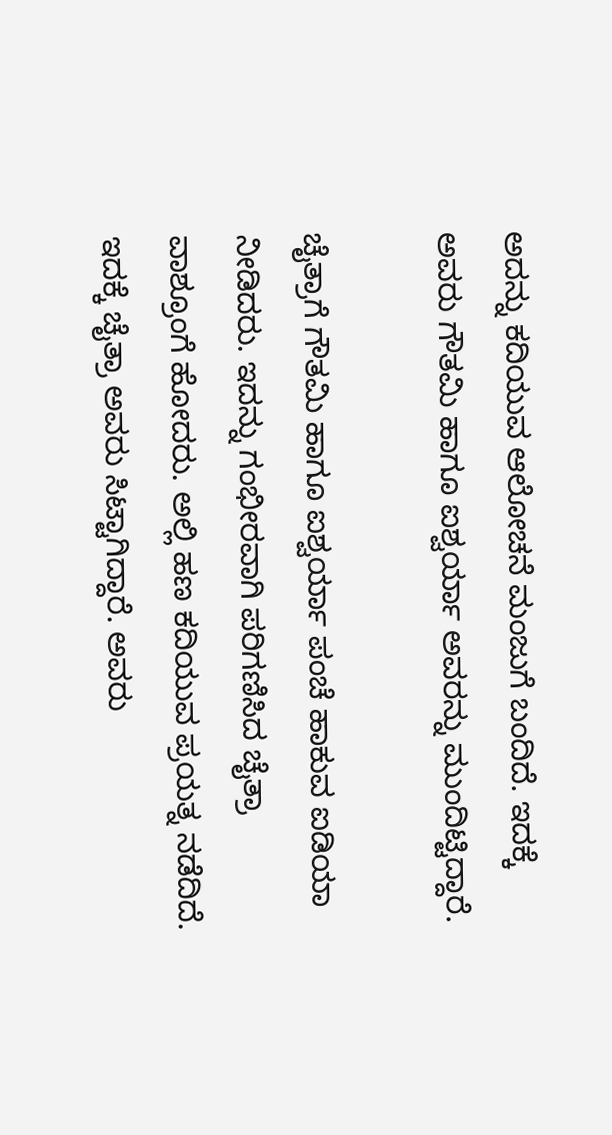ಅದನ್ನು ಕದಿಯುವ ಆಲೋಚನೆ ಮಂಜುಗೆ ಬಂದಿದೆ. ಇದಕ್ಕೆ ಅವರು ಗೌತಮಿ ಹಾಗೂ ಐಶ್ವರ್ಯಾ ಅವರನ್ನು ಮುಂದಿಟ್ಟಿದ್ದಾರೆ.

ಚೈತ್ರಾಗೆ ಗೌತಮಿ ಹಾಗೂ ಐಶ್ವರ್ಯಾ ಪಂಚೆ ಹಾಕುವ ಐಡಿಯಾ ನೀಡಿದರು. ಇದನ್ನು ಗಂಭೀರವಾಗಿ ಪರಿಗಣಿಸಿದ ಚೈತ್ರಾ ವಾಶ್ರೂಂಗೆ ಹೋದರು. ಅಲ್ಲಿ ಹಣ ಕದಿಯುವ ಪ್ರಯತ್ನ ನಡೆದಿದೆ. ಇದಕ್ಕೆ ಚೈತ್ರಾ ಅವರು ಸಿಟ್ಟಾಗಿದ್ದಾರೆ. ಅವರು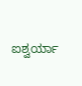ಐಶ್ವರ್ಯಾ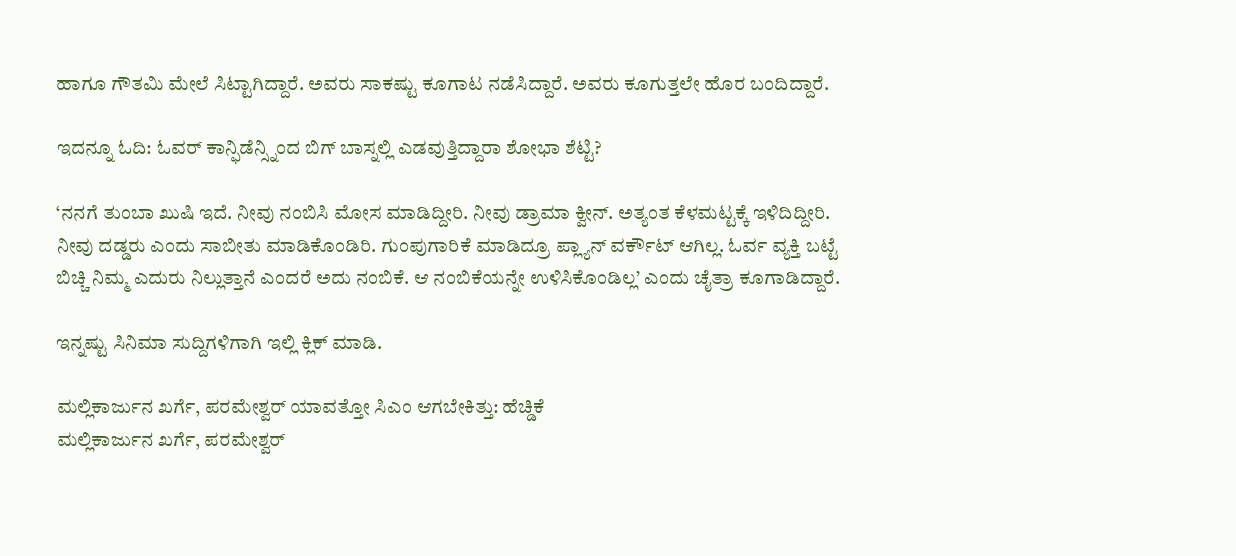ಹಾಗೂ ಗೌತಮಿ ಮೇಲೆ ಸಿಟ್ಟಾಗಿದ್ದಾರೆ. ಅವರು ಸಾಕಷ್ಟು ಕೂಗಾಟ ನಡೆಸಿದ್ದಾರೆ. ಅವರು ಕೂಗುತ್ತಲೇ ಹೊರ ಬಂದಿದ್ದಾರೆ.

ಇದನ್ನೂ ಓದಿ: ಓವರ್ ಕಾನ್ಫಿಡೆನ್ಸ್ನಿಂದ ಬಿಗ್ ಬಾಸ್ನಲ್ಲಿ ಎಡವುತ್ತಿದ್ದಾರಾ ಶೋಭಾ ಶೆಟ್ಟಿ?

‘ನನಗೆ ತುಂಬಾ ಖುಷಿ ಇದೆ. ನೀವು ನಂಬಿಸಿ ಮೋಸ ಮಾಡಿದ್ದೀರಿ. ನೀವು ಡ್ರಾಮಾ ಕ್ವೀನ್. ಅತ್ಯಂತ ಕೆಳಮಟ್ಟಕ್ಕೆ ಇಳಿದಿದ್ದೀರಿ. ನೀವು ದಡ್ಡರು ಎಂದು ಸಾಬೀತು ಮಾಡಿಕೊಂಡಿರಿ. ಗುಂಪುಗಾರಿಕೆ ಮಾಡಿದ್ರೂ ಪ್ಲ್ಯಾನ್ ವರ್ಕೌಟ್ ಆಗಿಲ್ಲ. ಓರ್ವ ವ್ಯಕ್ತಿ ಬಟ್ಟೆ ಬಿಚ್ಚಿ ನಿಮ್ಮ ಎದುರು ನಿಲ್ಲುತ್ತಾನೆ ಎಂದರೆ ಅದು ನಂಬಿಕೆ. ಆ ನಂಬಿಕೆಯನ್ನೇ ಉಳಿಸಿಕೊಂಡಿಲ್ಲ’ ಎಂದು ಚೈತ್ರಾ ಕೂಗಾಡಿದ್ದಾರೆ.

ಇನ್ನಷ್ಟು ಸಿನಿಮಾ ಸುದ್ದಿಗಳಿಗಾಗಿ ಇಲ್ಲಿ ಕ್ಲಿಕ್ ಮಾಡಿ.

ಮಲ್ಲಿಕಾರ್ಜುನ ಖರ್ಗೆ, ಪರಮೇಶ್ವರ್ ಯಾವತ್ತೋ ಸಿಎಂ ಆಗಬೇಕಿತ್ತು: ಹೆಚ್ಡಿಕೆ
ಮಲ್ಲಿಕಾರ್ಜುನ ಖರ್ಗೆ, ಪರಮೇಶ್ವರ್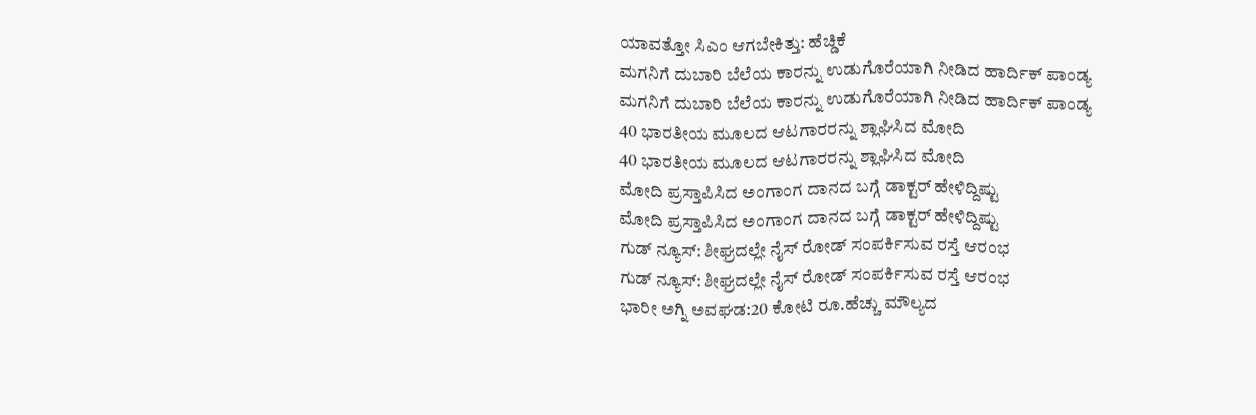ಯಾವತ್ತೋ ಸಿಎಂ ಆಗಬೇಕಿತ್ತು: ಹೆಚ್ಡಿಕೆ
ಮಗನಿಗೆ ದುಬಾರಿ ಬೆಲೆಯ ಕಾರನ್ನು ಉಡುಗೊರೆಯಾಗಿ ನೀಡಿದ ಹಾರ್ದಿಕ್ ಪಾಂಡ್ಯ
ಮಗನಿಗೆ ದುಬಾರಿ ಬೆಲೆಯ ಕಾರನ್ನು ಉಡುಗೊರೆಯಾಗಿ ನೀಡಿದ ಹಾರ್ದಿಕ್ ಪಾಂಡ್ಯ
40 ಭಾರತೀಯ ಮೂಲದ ಆಟಗಾರರನ್ನು ಶ್ಲಾಘಿಸಿದ ಮೋದಿ
40 ಭಾರತೀಯ ಮೂಲದ ಆಟಗಾರರನ್ನು ಶ್ಲಾಘಿಸಿದ ಮೋದಿ
ಮೋದಿ ಪ್ರಸ್ತಾಪಿಸಿದ ಅಂಗಾಂಗ ದಾನದ ಬಗ್ಗೆ ಡಾಕ್ಟರ್ ಹೇಳಿದ್ದಿಷ್ಟು
ಮೋದಿ ಪ್ರಸ್ತಾಪಿಸಿದ ಅಂಗಾಂಗ ದಾನದ ಬಗ್ಗೆ ಡಾಕ್ಟರ್ ಹೇಳಿದ್ದಿಷ್ಟು
ಗುಡ್ ನ್ಯೂಸ್: ಶೀಘ್ರದಲ್ಲೇ ನೈಸ್‌ ರೋಡ್‌ ಸಂಪರ್ಕಿಸುವ ರಸ್ತೆ ಆರಂಭ
ಗುಡ್ ನ್ಯೂಸ್: ಶೀಘ್ರದಲ್ಲೇ ನೈಸ್‌ ರೋಡ್‌ ಸಂಪರ್ಕಿಸುವ ರಸ್ತೆ ಆರಂಭ
ಭಾರೀ ಅಗ್ನಿ ಅವಘಡ:20 ಕೋಟಿ ರೂ.ಹೆಚ್ಚು ಮೌಲ್ಯದ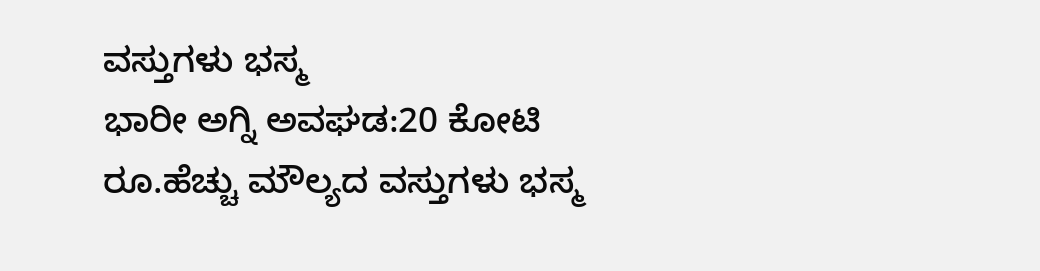ವಸ್ತುಗಳು ಭಸ್ಮ
ಭಾರೀ ಅಗ್ನಿ ಅವಘಡ:20 ಕೋಟಿ ರೂ.ಹೆಚ್ಚು ಮೌಲ್ಯದ ವಸ್ತುಗಳು ಭಸ್ಮ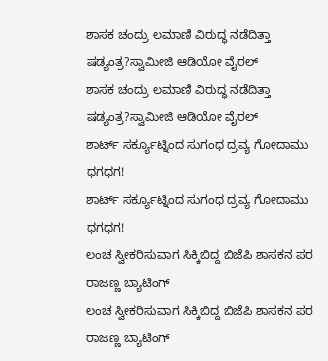ಶಾಸಕ ಚಂದ್ರು ಲಮಾಣಿ ವಿರುದ್ಧ ನಡೆದಿತ್ತಾ ಷಡ್ಯಂತ್ರ?ಸ್ವಾಮೀಜಿ ಆಡಿಯೋ ವೈರಲ್
ಶಾಸಕ ಚಂದ್ರು ಲಮಾಣಿ ವಿರುದ್ಧ ನಡೆದಿತ್ತಾ ಷಡ್ಯಂತ್ರ?ಸ್ವಾಮೀಜಿ ಆಡಿಯೋ ವೈರಲ್
ಶಾರ್ಟ್ ಸರ್ಕ್ಯೂಟ್ನಿಂದ ಸುಗಂಧ ದ್ರವ್ಯ ಗೋದಾಮು ಧಗಧಗ!
ಶಾರ್ಟ್ ಸರ್ಕ್ಯೂಟ್ನಿಂದ ಸುಗಂಧ ದ್ರವ್ಯ ಗೋದಾಮು ಧಗಧಗ!
ಲಂಚ ಸ್ವೀಕರಿಸುವಾಗ ಸಿಕ್ಕಿಬಿದ್ದ ಬಿಜೆಪಿ ಶಾಸಕನ ಪರ ರಾಜಣ್ಣ ಬ್ಯಾಟಿಂಗ್
ಲಂಚ ಸ್ವೀಕರಿಸುವಾಗ ಸಿಕ್ಕಿಬಿದ್ದ ಬಿಜೆಪಿ ಶಾಸಕನ ಪರ ರಾಜಣ್ಣ ಬ್ಯಾಟಿಂಗ್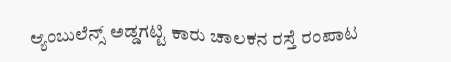ಆ್ಯಂಬುಲೆನ್ಸ್ ಅಡ್ಡಗಟ್ಟಿ ಕಾರು ಚಾಲಕನ ರಸ್ತೆ ರಂಪಾಟ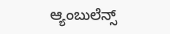ಆ್ಯಂಬುಲೆನ್ಸ್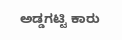ಅಡ್ಡಗಟ್ಟಿ ಕಾರು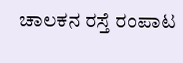ಚಾಲಕನ ರಸ್ತೆ ರಂಪಾಟ